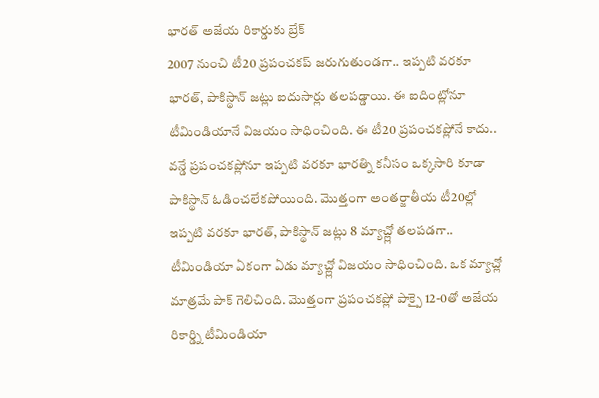భారత్ అజేయ రికార్డుకు బ్రేక్
2007 నుంచి టీ20 ప్రపంచకప్ జరుగుతుండగా.. ఇప్పటి వరకూ భారత్, పాకిస్థాన్ జట్లు ఐదుసార్లు తలపడ్డాయి. ఈ ఐదింట్లోనూ టీమిండియానే విజయం సాధించింది. ఈ టీ20 ప్రపంచకప్లోనే కాదు.. వన్డే ప్రపంచకప్లోనూ ఇప్పటి వరకూ భారత్ని కనీసం ఒక్కసారి కూడా పాకిస్థాన్ ఓడించలేకపోయింది. మొత్తంగా అంతర్జాతీయ టీ20ల్లో ఇప్పటి వరకూ భారత్, పాకిస్థాన్ జట్లు 8 మ్యాచ్ల్లో తలపడగా.. టీమిండియా ఏకంగా ఏడు మ్యాచ్ల్లో విజయం సాధించింది. ఒక మ్యాచ్లో మాత్రమే పాక్ గెలిచింది. మొత్తంగా ప్రపంచకప్లో పాక్పై 12-0తో అజేయ రికార్డ్ని టీమిండియా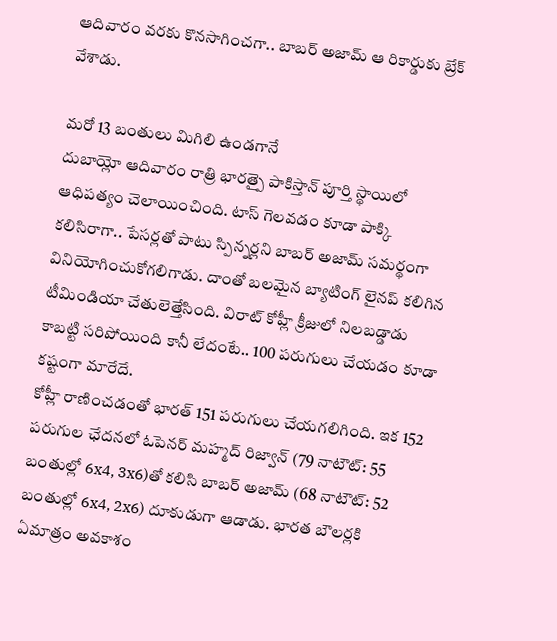ఆదివారం వరకు కొనసాగించగా.. బాబర్ అజామ్ ఆ రికార్డుకు బ్రేక్ వేశాడు.

మరో 13 బంతులు మిగిలి ఉండగానే
దుబాయ్లో ఆదివారం రాత్రి భారత్పై పాకిస్తాన్ పూర్తి స్థాయిలో ఆధిపత్యం చెలాయించింది. టాస్ గెలవడం కూడా పాక్కి కలిసిరాగా.. పేసర్లతో పాటు స్పిన్నర్లని బాబర్ అజామ్ సమర్థంగా వినియోగించుకోగలిగాడు. దాంతో బలమైన బ్యాటింగ్ లైనప్ కలిగిన టీమిండియా చేతులెత్తేసింది. విరాట్ కోహ్లీ క్రీజులో నిలబడ్డాడు కాబట్టి సరిపోయింది కానీ లేదంటే.. 100 పరుగులు చేయడం కూడా కష్టంగా మారేదే.
కోహ్లీ రాణించడంతో భారత్ 151 పరుగులు చేయగలిగింది. ఇక 152 పరుగుల ఛేదనలో ఓపెనర్ మహ్మద్ రిజ్వాన్ (79 నాటౌట్: 55 బంతుల్లో 6x4, 3x6)తో కలిసి బాబర్ అజామ్ (68 నాటౌట్: 52 బంతుల్లో 6x4, 2x6) దూకుడుగా ఆడాడు. భారత బౌలర్లకి ఏమాత్రం అవకాశం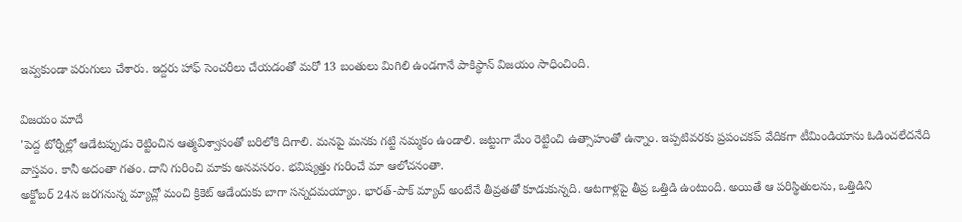ఇవ్వకుండా పరుగులు చేశారు. ఇద్దరు హాఫ్ సెంచరీలు చేయడంతో మరో 13 బంతులు మిగిలి ఉండగానే పాకిస్థాన్ విజయం సాధించింది.

విజయం మాదే
'పెద్ద టోర్నీల్లో ఆడేటప్పుడు రెట్టించిన ఆత్మవిశ్వాసంతో బరిలోకి దిగాలి. మనపై మనకు గట్టి నమ్మకం ఉండాలి. జట్టుగా మేం రెట్టించి ఉత్సాహంతో ఉన్నాం. ఇప్పటివరకు ప్రపంచకప్ వేదికగా టీమిండియాను ఓడించలేదనేది వాస్తవం. కానీ అదంతా గతం. దాని గురించి మాకు అనవసరం. భవిష్యత్తు గురించే మా ఆలోచనంతా.
అక్టోబర్ 24న జరగనున్న మ్యాచ్లో మంచి క్రికెట్ ఆడేందుకు బాగా సన్నదమయ్యాం. భారత్-పాక్ మ్యాచ్ అంటేనే తీవ్రతతో కూడుకున్నది. ఆటగాళ్లపై తీవ్ర ఒత్తిడి ఉంటుంది. అయితే ఆ పరిస్థితులను, ఒత్తిడిని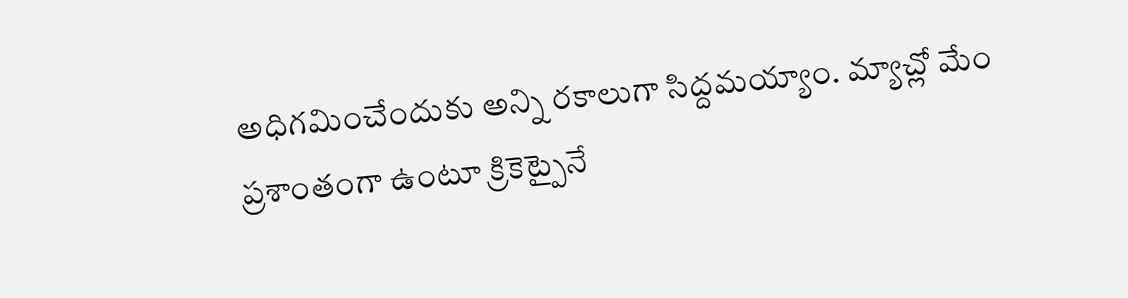అధిగమించేందుకు అన్ని రకాలుగా సిద్దమయ్యాం. మ్యాచ్లో మేం ప్రశాంతంగా ఉంటూ క్రికెట్పైనే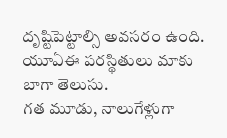దృష్టిపెట్టాల్సి అవసరం ఉంది. యూఏఈ పరస్థితులు మాకు బాగా తెలుసు.
గత మూడు, నాలుగేళ్లుగా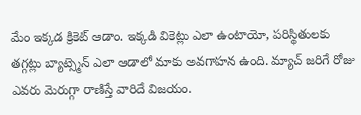మేం ఇక్కడ క్రికెట్ ఆడాం. ఇక్కడి వికెట్లు ఎలా ఉంటాయో, పరిస్థితులకు తగ్గట్లు బ్యాట్స్మెన్ ఎలా ఆడాలో మాకు అవగాహన ఉంది. మ్యాచ్ జరిగే రోజు ఎవరు మెరుగ్గా రాణిస్తే వారిదే విజయం.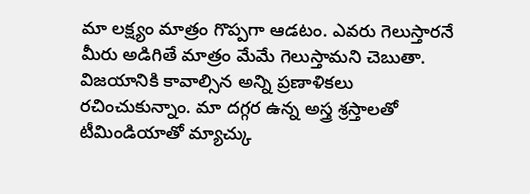మా లక్ష్యం మాత్రం గొప్పగా ఆడటం. ఎవరు గెలుస్తారనే మీరు అడిగితే మాత్రం మేమే గెలుస్తామని చెబుతా.
విజయానికి కావాల్సిన అన్ని ప్రణాళికలు రచించుకున్నాం. మా దగ్గర ఉన్న అస్త్ర శ్రస్తాలతో టీమిండియాతో మ్యాచ్కు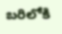బరిలోకి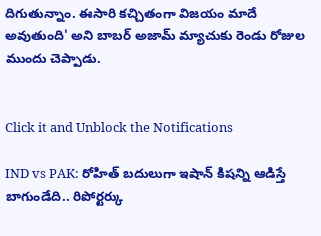దిగుతున్నాం. ఈసారి కచ్చితంగా విజయం మాదే అవుతుంది' అని బాబర్ అజామ్ మ్యాచుకు రెండు రోజుల ముందు చెప్పాడు.


Click it and Unblock the Notifications

IND vs PAK: రోహిత్ బదులుగా ఇషాన్ కిషన్ని ఆడిస్తే బాగుండేది.. రిపోర్టర్కు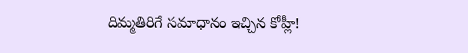దిమ్మతిరిగే సమాధానం ఇచ్చిన కోహ్లీ!